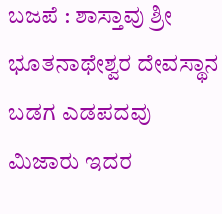ಬಜಪೆ : ಶಾಸ್ತಾವು ಶ್ರೀ ಭೂತನಾಥೇಶ್ವರ ದೇವಸ್ಥಾನ ಬಡಗ ಎಡಪದವು ಮಿಜಾರು ಇದರ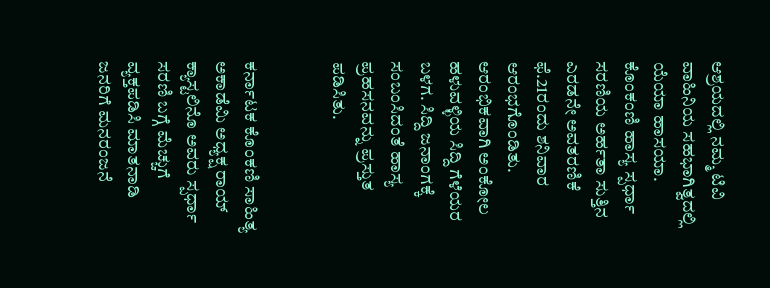ಆಶ್ರಯದಲ್ಲಿ ನಮ್ಮ ಟಿವಿ ವಾಹಿನಿಯ ಸಹಭಾಗಿತ್ವದಲ್ಲಿ ಯೆಯಾ ಹಾಸಯಾ. ಕೊಂಕಂಣಿ ಹಾಸ್ಯ ಸ್ಪರ್ಧಾ ಸರಣಿಯ ಅರ್ಹತಾ ಸುತ್ತಿನ ಎರಡನೇ ಅವತರಣಿಕೆ ಫೆ.21ರಂದು ಶನಿವಾರ ಆರಂಭಗೊಂಡಿತು.
ಆರಂಭಿಕವಾಗಿ ಅಂಕೋಲ ಹಳುವಳ್ಳಿಯ ಸಿದ್ದಿ ಗೆಳೆಯರ ಬಳಗ. ಸಿದ್ದಿ ಜನಾಂಗಕ್ಕೆ ಸಂಬಂಸಿದಂತೆ ಹಾಸ್ಯ ಪ್ರಹಸನವನ್ನು ಪ್ರಸ್ತುತ ಪಡಿಸಿತು.


ಕರ್ನಾಟಕ ಕೊಂಕಣಿ ಸಾಹಿತ್ಯ ಅಕಾಡೆಮಿ ಅಧ್ಯಕ್ಷ ರಾಯ್ ಕ್ಯಾಸ್ಟಲಿನೊ ಅವರು ಸ್ಪರ್ಧಾ ಸರಣಿ ಬಗ್ಗೆ ಮೆಚ್ಚುಗೆ ವ್ಯಕ್ತಪಡಿಸಿ ಮಾತನಾಡಿ ಜನರಿಗೆ ಮನರಂಜನೆ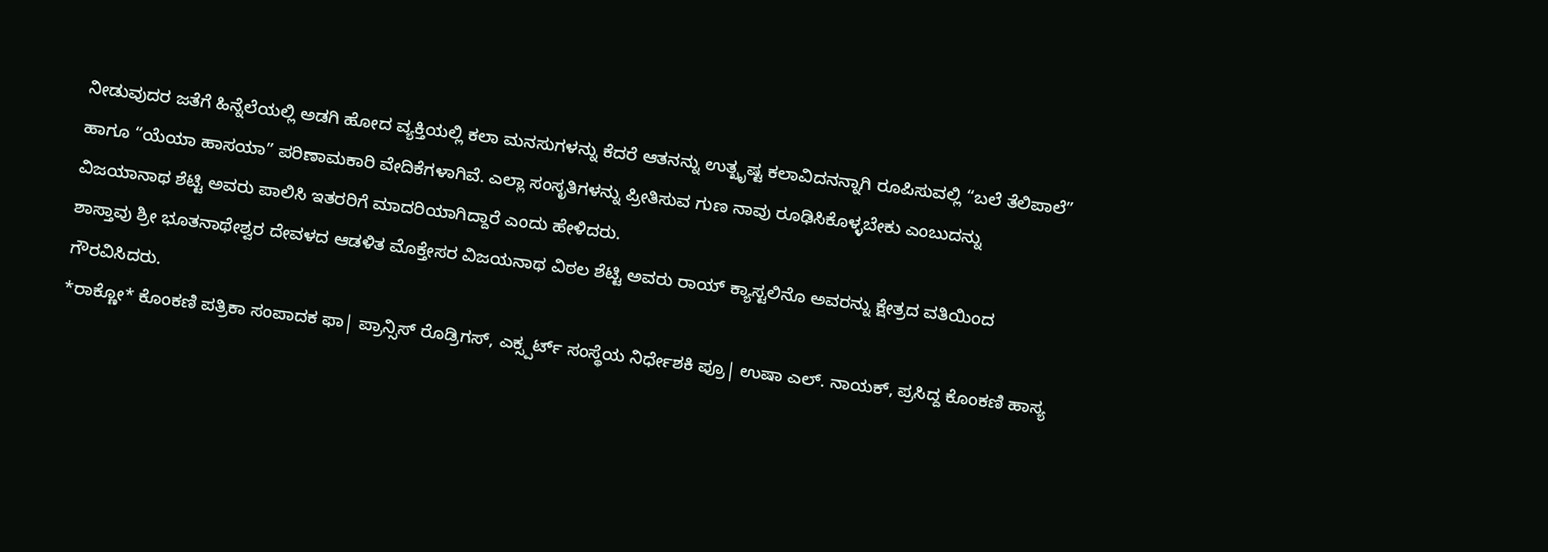ನೀಡುವುದರ ಜತೆಗೆ ಹಿನ್ನೆಲೆಯಲ್ಲಿ ಅಡಗಿ ಹೋದ ವ್ಯಕ್ತಿಯಲ್ಲಿ ಕಲಾ ಮನಸುಗಳನ್ನು ಕೆದರೆ ಆತನನ್ನು ಉತ್ಖೃಷ್ಟ ಕಲಾವಿದನನ್ನಾಗಿ ರೂಪಿಸುವಲ್ಲಿ “ಬಲೆ ತೆಲಿಪಾಲೆ” ಹಾಗೂ “ಯೆಯಾ ಹಾಸಯಾ” ಪರಿಣಾಮಕಾರಿ ವೇದಿಕೆಗಳಾಗಿವೆ. ಎಲ್ಲಾ ಸಂಸೃತಿಗಳನ್ನು ಪ್ರೀತಿಸುವ ಗುಣ ನಾವು ರೂಢಿಸಿಕೊಳ್ಳಬೇಕು ಎಂಬುದನ್ನು ವಿಜಯಾನಾಥ ಶೆಟ್ಟಿ ಅವರು ಪಾಲಿಸಿ ಇತರರಿಗೆ ಮಾದರಿಯಾಗಿದ್ದಾರೆ ಎಂದು ಹೇಳಿದರು.
ಶಾಸ್ತಾವು ಶ್ರೀ ಭೂತನಾಥೇಶ್ವರ ದೇವಳದ ಆಡಳಿತ ಮೊಕ್ತೇಸರ ವಿಜಯನಾಥ ವಿಠಲ ಶೆಟ್ಟಿ ಅವರು ರಾಯ್ ಕ್ಯಾಸ್ಟಲಿನೊ ಅವರನ್ನು ಕ್ಷೇತ್ರದ ವತಿಯಿಂದ ಗೌರವಿಸಿದರು.
*ರಾಕ್ಣೋ* ಕೊಂಕಣಿ ಪತ್ರಿಕಾ ಸಂಪಾದಕ ಫಾ| ಪ್ರಾನ್ಸಿಸ್ ರೊಡ್ರಿಗಸ್, ಎಕ್ಸ್ಪರ್ಟ್ ಸಂಸ್ಥೆಯ ನಿರ್ಧೇಶಕಿ ಪ್ರೂ| ಉಷಾ ಎಲ್. ನಾಯಕ್, ಪ್ರಸಿದ್ದ ಕೊಂಕಣಿ ಹಾಸ್ಯ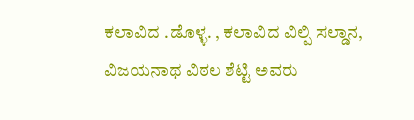ಕಲಾವಿದ .ಡೊಳ್ಳ. , ಕಲಾವಿದ ವಿಲ್ಪಿ ಸಲ್ಡಾನ, ವಿಜಯನಾಥ ವಿಠಲ ಶೆಟ್ಟಿ ಅವರು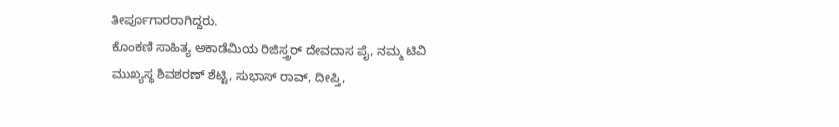ತೀರ್ಪೂಗಾರರಾಗಿದ್ದರು.
ಕೊಂಕಣಿ ಸಾಹಿತ್ಯ ಅಕಾಡೆಮಿಯ ರಿಜಿಸ್ತ್ರರ್ ದೇವದಾಸ ಪೈ, ನಮ್ಮ ಟಿವಿ ಮುಖ್ಯಸ್ಥ ಶಿವಶರಣ್ ಶೆಟ್ಟಿ, ಸುಭಾಸ್ ರಾವ್, ದೀಪ್ತಿ,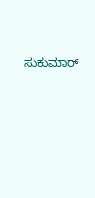ಸುಕುಮಾರ್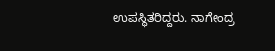ಉಪಸ್ಥಿತರಿದ್ದರು. ನಾಗೇಂದ್ರ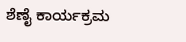ಶೆಣೈ ಕಾರ್ಯಕ್ರಮ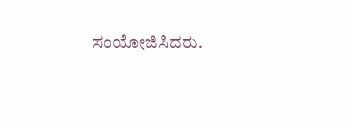ಸಂಯೋಜಿಸಿದರು.